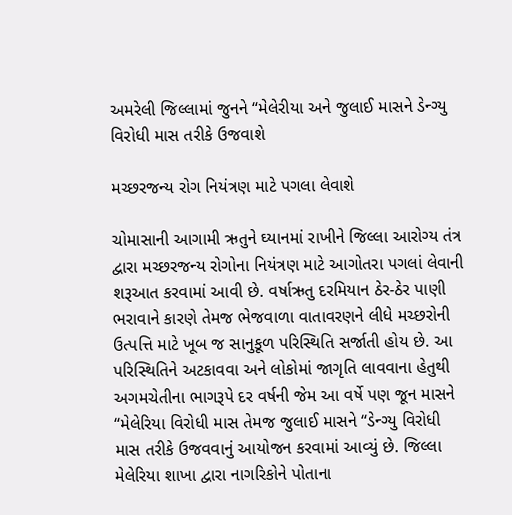અમરેલી જિલ્લામાં જુનને “મેલેરીયા અને જુલાઈ માસને ડેન્ગ્યુ વિરોધી માસ તરીકે ઉજવાશે

મચ્છરજન્ય રોગ નિયંત્રણ માટે પગલા લેવાશે

ચોમાસાની આગામી ઋતુને ઘ્યાનમાં રાખીને જિલ્લા આરોગ્ય તંત્ર દ્વારા મચ્છરજન્ય રોગોના નિયંત્રણ માટે આગોતરા પગલાં લેવાની શરૂઆત કરવામાં આવી છે. વર્ષાઋતુ દરમિયાન ઠેર-ઠેર પાણી ભરાવાને કારણે તેમજ ભેજવાળા વાતાવરણને લીધે મચ્છરોની ઉત્પત્તિ માટે ખૂબ જ સાનુકૂળ પરિસ્થિતિ સર્જાતી હોય છે. આ પરિસ્થિતિને અટકાવવા અને લોકોમાં જાગૃતિ લાવવાના હેતુથી અગમચેતીના ભાગરૂપે દર વર્ષની જેમ આ વર્ષે પણ જૂન માસને “મેલેરિયા વિરોધી માસ તેમજ જુલાઈ માસને “ડેન્ગ્યુ વિરોધી માસ તરીકે ઉજવવાનું આયોજન કરવામાં આવ્યું છે. જિલ્લા મેલેરિયા શાખા દ્વારા નાગરિકોને પોતાના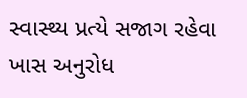સ્વાસ્થ્ય પ્રત્યે સજાગ રહેવા ખાસ અનુરોધ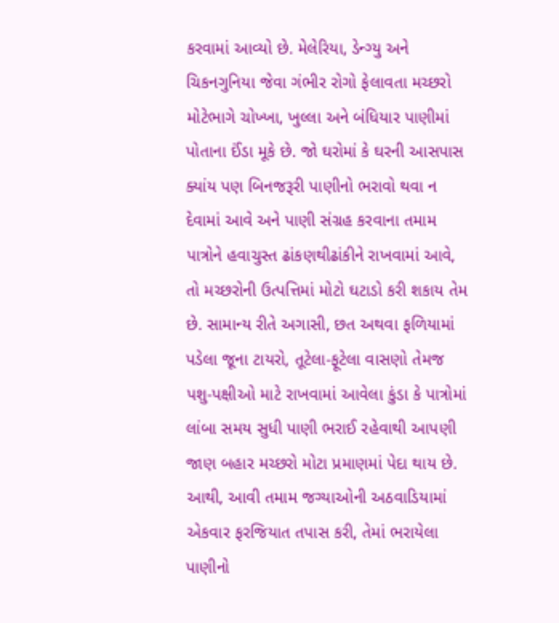કરવામાં આવ્યો છે. મેલેરિયા, ડેન્ગ્યુ અને ચિકનગુનિયા જેવા ગંભીર રોગો ફેલાવતા મચ્છરો મોટેભાગે ચોખ્ખા, ખુલ્લા અને બંધિયાર પાણીમાં પોતાના ઈંડા મૂકે છે. જો ઘરોમાં કે ઘરની આસપાસ ક્યાંય પણ બિનજરૂરી પાણીનો ભરાવો થવા ન દેવામાં આવે અને પાણી સંગ્રહ કરવાના તમામ પાત્રોને હવાચુસ્ત ઢાંકણથીઢાંકીને રાખવામાં આવે, તો મચ્છરોની ઉત્પત્તિમાં મોટો ઘટાડો કરી શકાય તેમ છે. સામાન્ય રીતે અગાસી, છત અથવા ફળિયામાં પડેલા જૂના ટાયરો, તૂટેલા-ફૂટેલા વાસણો તેમજ પશુ-પક્ષીઓ માટે રાખવામાં આવેલા કુંડા કે પાત્રોમાં લાંબા સમય સુધી પાણી ભરાઈ રહેવાથી આપણી જાણ બહાર મચ્છરો મોટા પ્રમાણમાં પેદા થાય છે. આથી, આવી તમામ જગ્યાઓની અઠવાડિયામાં એકવાર ફરજિયાત તપાસ કરી, તેમાં ભરાયેલા પાણીનો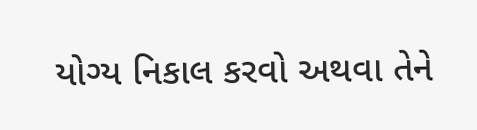યોગ્ય નિકાલ કરવો અથવા તેને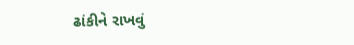ઢાંકીને રાખવું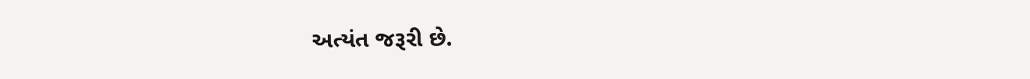અત્યંત જરૂરી છે.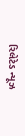રિલેટેડ ન્યૂઝ